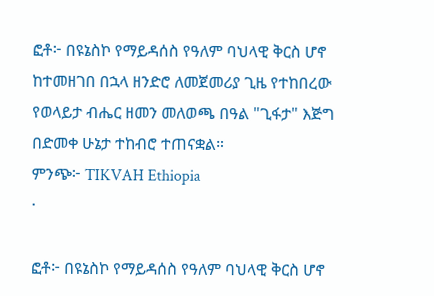ፎቶ፦ በዩኔስኮ የማይዳሰስ የዓለም ባህላዊ ቅርስ ሆኖ ከተመዘገበ በኋላ ዘንድሮ ለመጀመሪያ ጊዜ የተከበረው የወላይታ ብሔር ዘመን መለወጫ በዓል "ጊፋታ" እጅግ በድመቀ ሁኔታ ተከብሮ ተጠናቋል።
ምንጭ፦ TIKVAH Ethiopia
·

ፎቶ፦ በዩኔስኮ የማይዳሰስ የዓለም ባህላዊ ቅርስ ሆኖ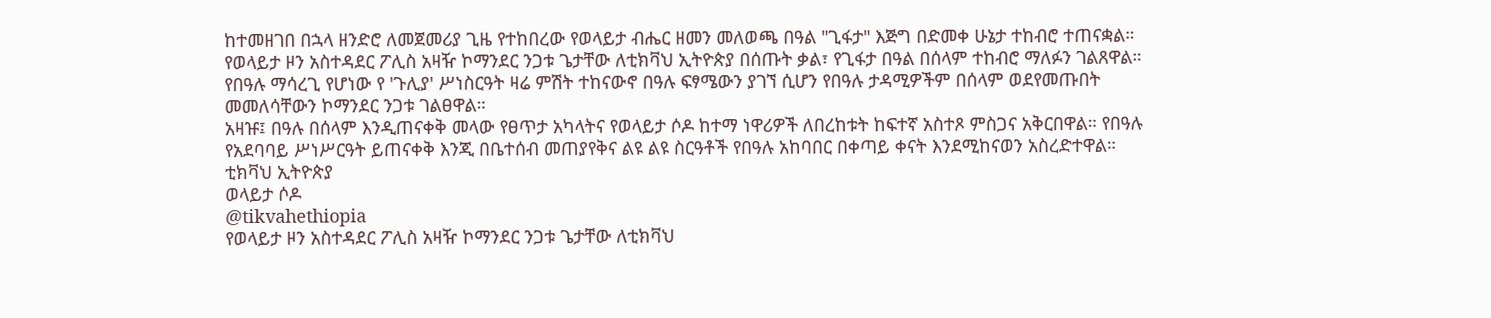ከተመዘገበ በኋላ ዘንድሮ ለመጀመሪያ ጊዜ የተከበረው የወላይታ ብሔር ዘመን መለወጫ በዓል "ጊፋታ" እጅግ በድመቀ ሁኔታ ተከብሮ ተጠናቋል።
የወላይታ ዞን አስተዳደር ፖሊስ አዛዥ ኮማንደር ንጋቱ ጌታቸው ለቲክቫህ ኢትዮጵያ በሰጡት ቃል፣ የጊፋታ በዓል በሰላም ተከብሮ ማለፉን ገልጸዋል።
የበዓሉ ማሳረጊ የሆነው የ 'ጉሊያ' ሥነስርዓት ዛሬ ምሽት ተከናውኖ በዓሉ ፍፃሜውን ያገኘ ሲሆን የበዓሉ ታዳሚዎችም በሰላም ወደየመጡበት መመለሳቸውን ኮማንደር ንጋቱ ገልፀዋል።
አዛዡ፤ በዓሉ በሰላም እንዲጠናቀቅ መላው የፀጥታ አካላትና የወላይታ ሶዶ ከተማ ነዋሪዎች ለበረከቱት ከፍተኛ አስተጾ ምስጋና አቅርበዋል። የበዓሉ የአደባባይ ሥነሥርዓት ይጠናቀቅ እንጂ በቤተሰብ መጠያየቅና ልዩ ልዩ ስርዓቶች የበዓሉ አከባበር በቀጣይ ቀናት እንደሚከናወን አስረድተዋል።
ቲክቫህ ኢትዮጵያ
ወላይታ ሶዶ
@tikvahethiopia
የወላይታ ዞን አስተዳደር ፖሊስ አዛዥ ኮማንደር ንጋቱ ጌታቸው ለቲክቫህ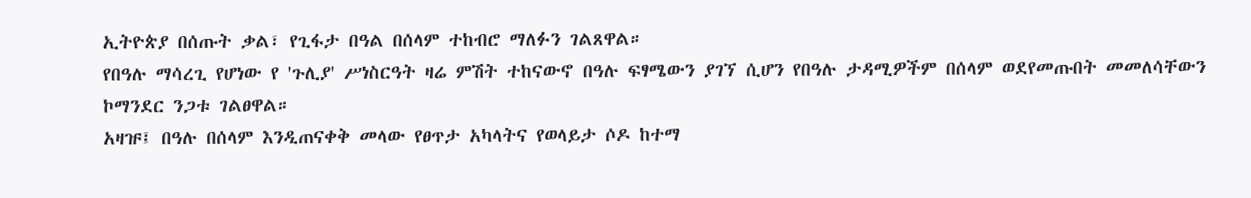ኢትዮጵያ በሰጡት ቃል፣ የጊፋታ በዓል በሰላም ተከብሮ ማለፉን ገልጸዋል።
የበዓሉ ማሳረጊ የሆነው የ 'ጉሊያ' ሥነስርዓት ዛሬ ምሽት ተከናውኖ በዓሉ ፍፃሜውን ያገኘ ሲሆን የበዓሉ ታዳሚዎችም በሰላም ወደየመጡበት መመለሳቸውን ኮማንደር ንጋቱ ገልፀዋል።
አዛዡ፤ በዓሉ በሰላም እንዲጠናቀቅ መላው የፀጥታ አካላትና የወላይታ ሶዶ ከተማ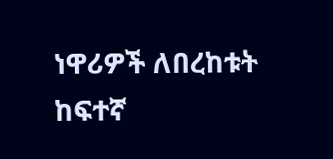ነዋሪዎች ለበረከቱት ከፍተኛ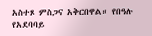አስተጾ ምስጋና አቅርበዋል። የበዓሉ የአደባባይ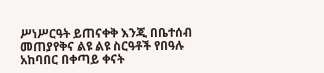ሥነሥርዓት ይጠናቀቅ እንጂ በቤተሰብ መጠያየቅና ልዩ ልዩ ስርዓቶች የበዓሉ አከባበር በቀጣይ ቀናት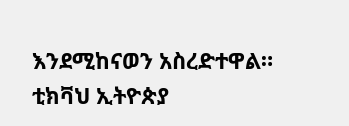እንደሚከናወን አስረድተዋል።
ቲክቫህ ኢትዮጵያ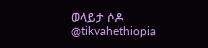ወላይታ ሶዶ
@tikvahethiopia